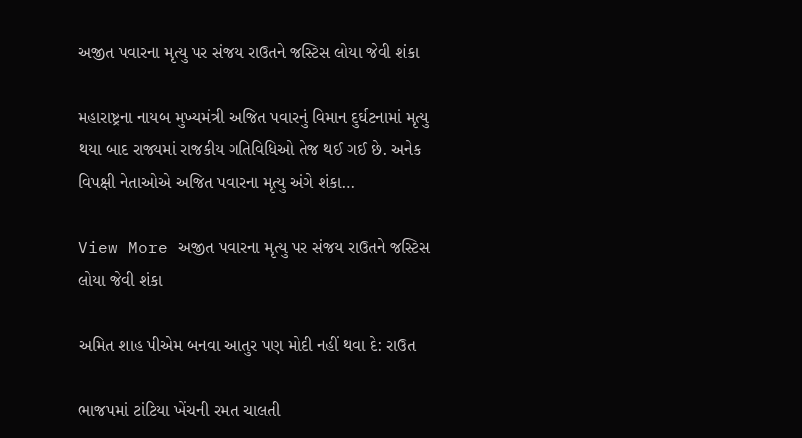અજીત પવારના મૃત્યુ પર સંજય રાઉતને જસ્ટિસ લોયા જેવી શંકા

મહારાષ્ટ્રના નાયબ મુખ્યમંત્રી અજિત પવારનું વિમાન દુર્ઘટનામાં મૃત્યુ થયા બાદ રાજ્યમાં રાજકીય ગતિવિધિઓ તેજ થઈ ગઈ છે. અનેક વિપક્ષી નેતાઓએ અજિત પવારના મૃત્યુ અંગે શંકા…

View More અજીત પવારના મૃત્યુ પર સંજય રાઉતને જસ્ટિસ લોયા જેવી શંકા

અમિત શાહ પીએમ બનવા આતુર પણ મોદી નહીં થવા દે: રાઉત

ભાજપમાં ટાંટિયા ખેંચની રમત ચાલતી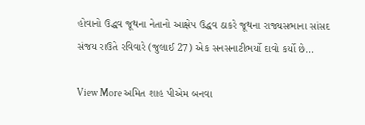હોવાનો ઉદ્ધવ જૂથના નેતાનો આક્ષેપ ઉદ્ધવ ઠાકરે જૂથના રાજ્યસભાના સાંસદ સંજય રાઉતે રવિવારે (જુલાઈ 27) એક સનસનાટીભર્યો દાવો કર્યો છે…

View More અમિત શાહ પીએમ બનવા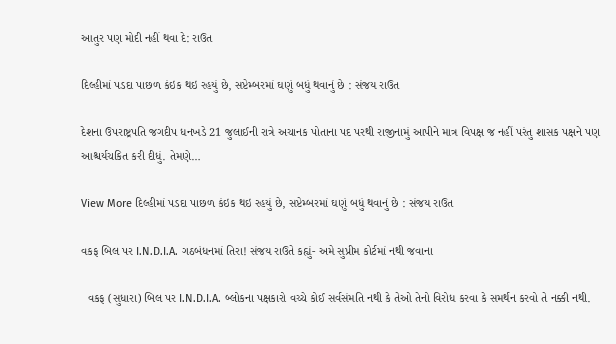આતુર પણ મોદી નહીં થવા દે: રાઉત

દિલ્હીમાં પડદા પાછળ કંઇક થઇ રહયું છે, સપ્ટેમ્બરમાં ઘણું બધું થવાનું છે : સંજય રાઉત

દેશના ઉપરાષ્ટ્રપતિ જગદીપ ધનખડે 21 જુલાઈની રાત્રે અચાનક પોતાના પદ પરથી રાજીનામું આપીને માત્ર વિપક્ષ જ નહીં પરંતુ શાસક પક્ષને પણ આશ્ચર્યચકિત કરી દીધું. તેમણે…

View More દિલ્હીમાં પડદા પાછળ કંઇક થઇ રહયું છે, સપ્ટેમ્બરમાં ઘણું બધું થવાનું છે : સંજય રાઉત

વકફ બિલ પર I.N.D.I.A. ગઠબંધનમાં તિરા! સંજય રાઉતે કહ્યું- અમે સુપ્રીમ કોર્ટમાં નથી જવાના

  વકફ (સુધારા) બિલ પર I.N.D.I.A. બ્લોકના પક્ષકારો વચ્ચે કોઈ સર્વસંમતિ નથી કે તેઓ તેનો વિરોધ કરવા કે સમર્થન કરવો તે નક્કી નથી.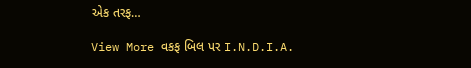એક તરફ…

View More વકફ બિલ પર I.N.D.I.A.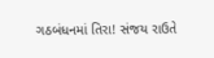ગઠબંધનમાં તિરા! સંજય રાઉતે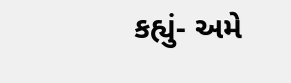કહ્યું- અમે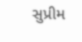સુપ્રીમ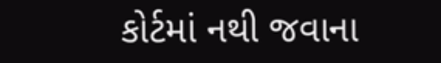કોર્ટમાં નથી જવાના